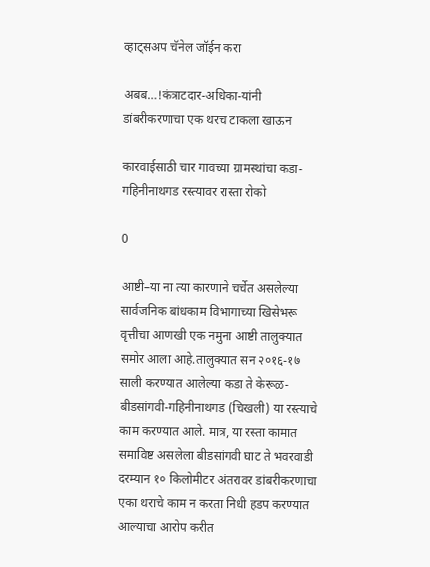व्हाट्सअप चॅनेल जॉईन करा

अबब…!कंत्राटदार-अधिका-यांनी डांबरीकरणाचा एक थरच टाकला खाऊन

कारवाईसाठी चार गावच्या ग्रामस्थांचा कडा-गहिनीनाथगड रस्त्यावर रास्ता रोको

0

आष्टी–या ना त्या कारणाने चर्चेत असलेल्या सार्वजनिक बांधकाम विभागाच्या खिसेभरू वृत्तीचा आणखी एक नमुना आष्टी तालुक्यात समोर आला आहे.तालुक्यात सन २०१६-१७ साली करण्यात आलेल्या कडा ते केरूळ-बीडसांगवी-गहिनीनाथगड (चिखली) या रस्त्याचे काम करण्यात आले. मात्र, या रस्ता कामात समाविष्ट असलेला बीडसांगवी घाट ते भवरवाडी दरम्यान १० किलोमीटर अंतरावर डांबरीकरणाचा एका थराचे काम न करता निधी हडप करण्यात आल्याचा आरोप करीत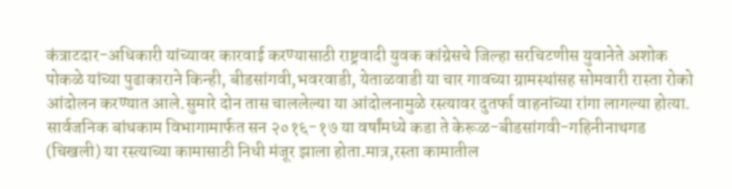कंत्राटदार-अधिकारी यांच्यावर कारवाई करण्यासाठी राष्ट्रवादी युवक कांग्रेसचे जिल्हा सरचिटणीस युवानेते अशोक पोकळे यांच्या पुढाकाराने किन्ही, बीडसांगवी,भवरवाडी, येताळवाडी या चार गावच्या ग्रामस्थांसह सोमवारी रास्ता रोको आंदोलन करण्यात आले.सुमारे दोन तास चाललेल्या या आंदोलनामुळे रस्त्यावर दुतर्फा वाहनांच्या रांगा लागल्या होत्या.
सार्वजनिक बांधकाम विभागामार्फत सन २०१६-१७ या वर्षांमध्ये कडा ते केरूळ-बीडसांगवी-गहिनीनाथगड (चिखली) या रस्त्याच्या कामासाठी निधी मंजूर झाला होता.मात्र,रस्ता कामातील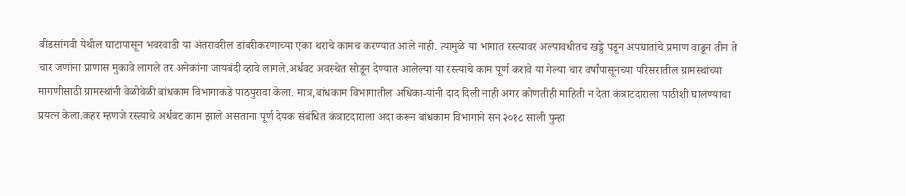बीडसांगवी येथील घाटापासून भवरवाडी या अंतरावरील डांबरीकरणाच्या एका थराचे कामच करण्यात आले नाही. त्यामुळे या भागात रस्त्यावर अल्पावधीतच खड्डे पडून अपघातांचे प्रमाण वाढून तीन ते चार जणांना प्राणास मुकावे लागले तर अनेकांना जायबंदी व्हावे लागले.अर्धवट अवस्थेत सोडून देण्यात आलेल्या या रस्त्याचे काम पूर्ण करावे या गेल्या चार वर्षांपासूनच्या परिसरातील ग्रामस्थांच्या मागणीसाठी ग्रामस्थांनी वेळोवेळी बांधकाम विभागाकडे पाठपुरावा केला. मात्र,बांधकाम विभागातील अधिका-यांनी दाद दिली नाही अगर कोणतीही माहिती न देता कंत्राटदाराला पाठीशी घालण्याचा प्रयत्न केला.कहर म्हणजे रस्त्याचे अर्धवट काम झाले असताना पूर्ण देयक संबंधित कंत्राटदाराला अदा करून बांधकाम विभागाने सन २०१८ साली पुन्हा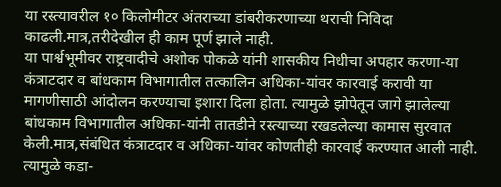या रस्त्यावरील १० किलोमीटर अंतराच्या डांबरीकरणाच्या थराची निविदा काढली.मात्र,तरीदेखील ही काम पूर्ण झाले नाही.
या पार्श्वभूमीवर राष्ट्रवादीचे अशोक पोकळे यांनी शासकीय निधीचा अपहार करणा-या कंत्राटदार व बांधकाम विभागातील तत्कालिन अधिका-यांवर कारवाई करावी या मागणीसाठी आंदोलन करण्याचा इशारा दिला होता. त्यामुळे झोपेतून जागे झालेल्या बांधकाम विभागातील अधिका-यांनी तातडीने रस्त्याच्या रखडलेल्या कामास सुरवात केली.मात्र,संबंधित कंत्राटदार व अधिका-यांवर कोणतीही कारवाई करण्यात आली नाही. त्यामुळे कडा-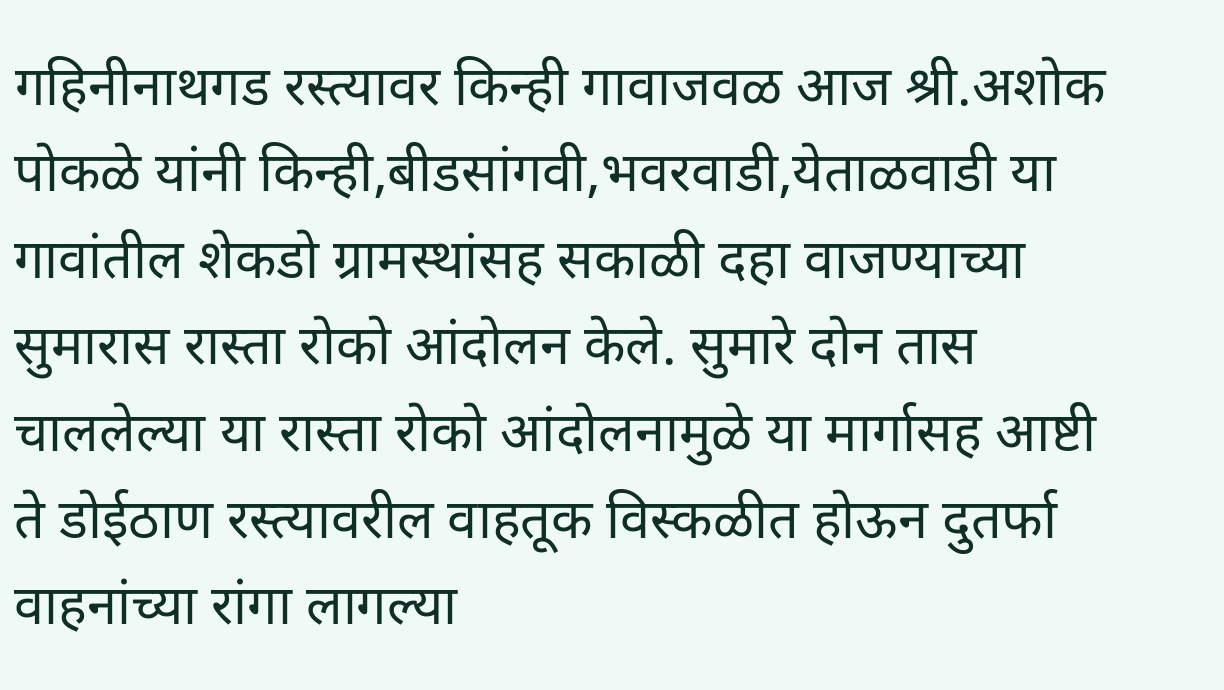गहिनीनाथगड रस्त्यावर किन्ही गावाजवळ आज श्री.अशोक पोकळे यांनी किन्ही,बीडसांगवी,भवरवाडी,येताळवाडी या गावांतील शेकडो ग्रामस्थांसह सकाळी दहा वाजण्याच्या सुमारास रास्ता रोको आंदोलन केले. सुमारे दोन तास चाललेल्या या रास्ता रोको आंदोलनामुळे या मार्गासह आष्टी ते डोईठाण रस्त्यावरील वाहतूक विस्कळीत होऊन दुतर्फा वाहनांच्या रांगा लागल्या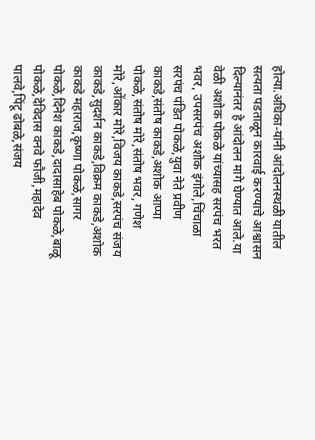होत्या.अधिका-यांनी आंदोलनस्थळी यातील सत्यता पडताळून कारवाई करण्याचे आश्वासन दिल्यानंतर हे आंदोलन मागे घेण्यात आले.या वेळी अशोक पोकळे यांच्यासह सरपंच भरत भवर, उपसरपंच अशोक इंगोले,चिंचाळा सरपंच पंडित पोकळे,युवा नेते प्रवीण काकडे,संतोष काकडे,अशोक आप्पा पोकळे,संतोष मोरे,संतोष भवर, गणेश मोरे,ओंकार मोरे,विजय काकडे,सरपंच संजय काकडे,सुदर्शन काकडे,विक्रम काकडे,अशोक काकडे महाराज,कृष्णा पोकळे,सागर पोकळे,दिनेश काकडे,दादासाहेब पोकळे,बाळू पोकळे,देविदास वनवे फौजी,महादेव पालवे,पिंटू ढोबळे,संजय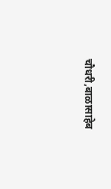चौधरी,बाळासाहेब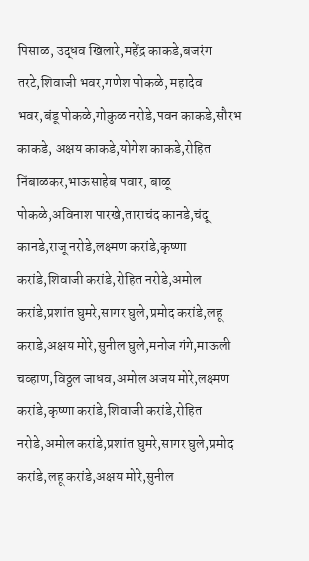पिसाळ, उद्धव खिलारे,महेंद्र काकडे,बजरंग तरटे,शिवाजी भवर,गणेश पोकळे, महादेव भवर,बंडू पोकळे,गोकुळ नरोडे,पवन काकडे,सौरभ काकडे, अक्षय काकडे,योगेश काकडे,रोहित निंबाळकर,भाऊसाहेब पवार, बाळू पोकळे,अविनाश पारखे,ताराचंद कानडे,चंदू कानडे,राजू नरोडे,लक्ष्मण करांडे,कृष्णा करांडे,शिवाजी करांडे,रोहित नरोडे,अमोल करांडे,प्रशांत घुमरे,सागर घुले,प्रमोद करांडे,लहू कराडे,अक्षय मोरे,सुनील घुले,मनोज गंगे,माऊली चव्हाण,विठ्ठल जाधव,अमोल अजय मोरे,लक्ष्मण करांडे,कृष्णा करांडे,शिवाजी करांडे,रोहित नरोडे,अमोल करांडे,प्रशांत घुमरे,सागर घुले,प्रमोद करांडे,लहू करांडे,अक्षय मोरे,सुनील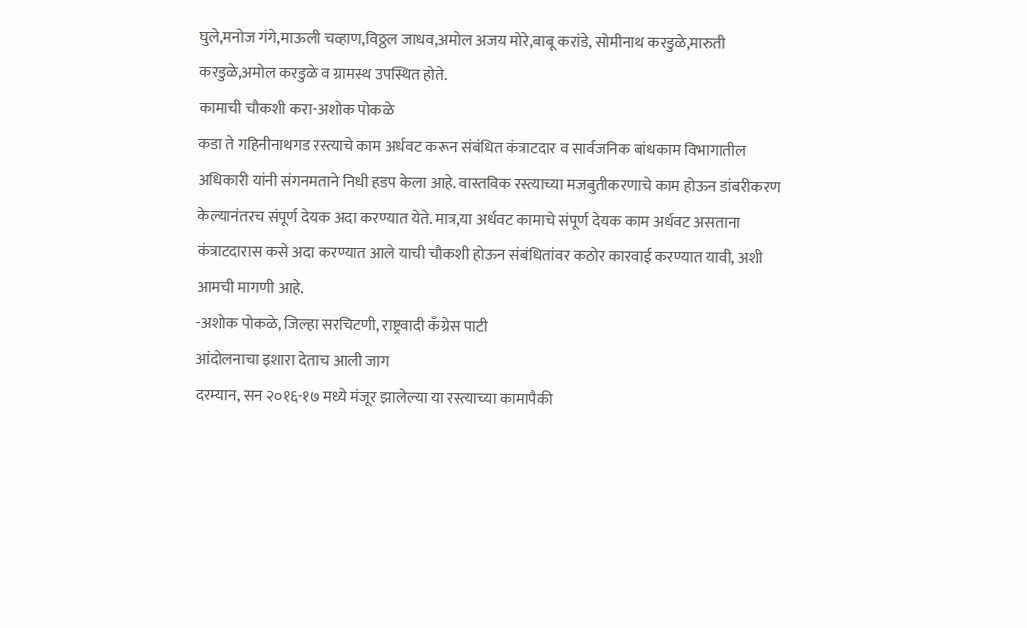घुले,मनोज गंगे,माऊली चव्हाण,विठ्ठल जाधव,अमोल अजय मोरे,बाबू करांडे, सोमीनाथ करडुळे,मारुती करडुळे,अमोल करडुळे व ग्रामस्थ उपस्थित होते.
कामाची चौकशी करा-अशोक पोकळे
कडा ते गहिनीनाथगड रस्त्याचे काम अर्धवट करून संबंधित कंत्राटदार व सार्वजनिक बांधकाम विभागातील अधिकारी यांनी संगनमताने निधी हडप केला आहे. वास्तविक रस्त्याच्या मजबुतीकरणाचे काम होऊन डांबरीकरण केल्यानंतरच संपूर्ण देयक अदा करण्यात येते. मात्र,या अर्धवट कामाचे संपूर्ण देयक काम अर्धवट असताना कंत्राटदारास कसे अदा करण्यात आले याची चौकशी होऊन संबंधितांवर कठोर कारवाई करण्यात यावी, अशी आमची मागणी आहे.
-अशोक पोकळे, जिल्हा सरचिटणी, राष्ट्रवादी कॅंग्रेस पाटी
आंदोलनाचा इशारा देताच आली जाग
दरम्यान, सन २०१६-१७ मध्ये मंजूर झालेल्या या रस्त्याच्या कामापैकी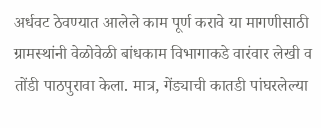अर्धवट ठेवण्यात आलेले काम पूर्ण करावे या मागणीसाठी ग्रामस्थांनी वेळोवेळी बांधकाम विभागाकडे वारंवार लेखी व तोंडी पाठपुरावा केला. मात्र, गेंड्याची कातडी पांघरलेल्या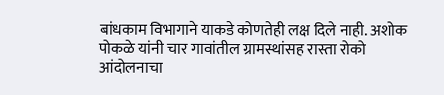बांधकाम विभागाने याकडे कोणतेही लक्ष दिले नाही. अशोक पोकळे यांनी चार गावांतील ग्रामस्थांसह रास्ता रोको आंदोलनाचा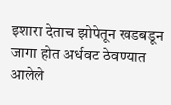इशारा देताच झोपेतून खडबडून जागा होत अर्धवट ठेवण्यात आलेले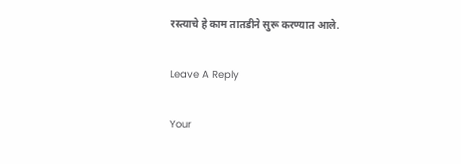रस्त्याचे हे काम तातडीने सुरू करण्यात आले.

Leave A Reply

Your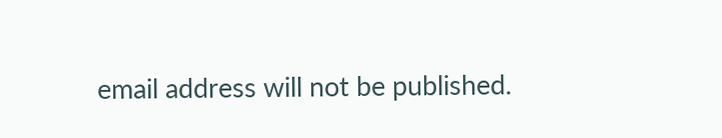email address will not be published.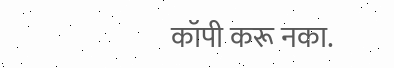कॉपी करू नका.